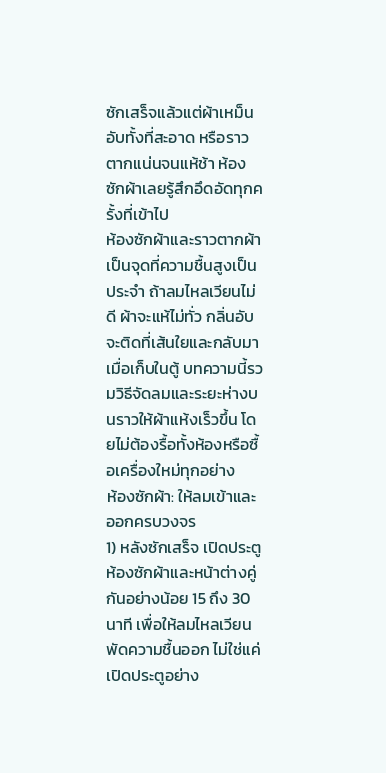ซักเสร็จแล้วแต่ผ้าเหม็นอับทั้งที่สะอาด หรือราวตากแน่นจนแห้ช้า ห้องซักผ้าเลยรู้สึกอึดอัดทุกครั้งที่เข้าไป
ห้องซักผ้าและราวตากผ้าเป็นจุดที่ความชื้นสูงเป็นประจำ ถ้าลมไหลเวียนไม่ดี ผ้าจะแห้ไม่ทั่ว กลิ่นอับจะติดที่เส้นใยและกลับมาเมื่อเก็บในตู้ บทความนี้รวมวิธีจัดลมและระยะห่างบนราวให้ผ้าแห้งเร็วขึ้น โดยไม่ต้องรื้อทั้งห้องหรือซื้อเครื่องใหม่ทุกอย่าง
ห้องซักผ้า: ให้ลมเข้าและออกครบวงจร
1) หลังซักเสร็จ เปิดประตูห้องซักผ้าและหน้าต่างคู่กันอย่างน้อย 15 ถึง 30 นาที เพื่อให้ลมไหลเวียนพัดความชื้นออก ไม่ใช่แค่เปิดประตูอย่าง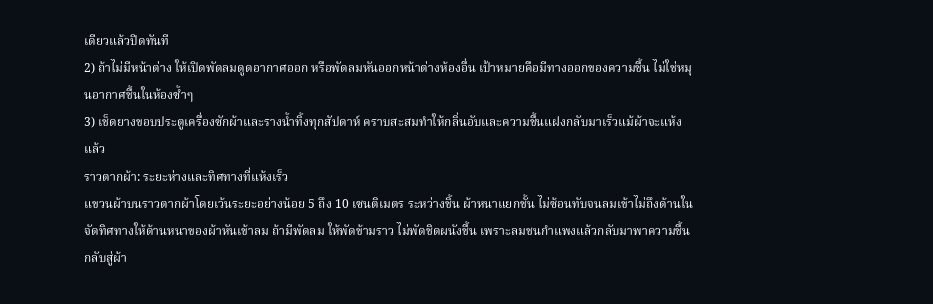เดียวแล้วปิดทันที
2) ถ้าไม่มีหน้าต่าง ให้เปิดพัดลมดูดอากาศออก หรือพัดลมหันออกหน้าต่างห้องอื่น เป้าหมายคือมีทางออกของความชื้น ไม่ใช่หมุนอากาศชื้นในห้องซ้ำๆ
3) เช็ดยางขอบประตูเครื่องซักผ้าและรางน้ำทิ้งทุกสัปดาห์ คราบสะสมทำให้กลิ่นอับและความชื้นแฝงกลับมาเร็วแม้ผ้าจะแห้งแล้ว
ราวตากผ้า: ระยะห่างและทิศทางที่แห้งเร็ว
แขวนผ้าบนราวตากผ้าโดยเว้นระยะอย่างน้อย 5 ถึง 10 เซนติเมตร ระหว่างชิ้น ผ้าหนาแยกชั้น ไม่ซ้อนทับจนลมเข้าไม่ถึงด้านใน
จัดทิศทางให้ด้านหนาของผ้าหันเข้าลม ถ้ามีพัดลม ให้พัดข้ามราว ไม่พัดชิดผนังชื้น เพราะลมชนกำแพงแล้วกลับมาพาความชื้นกลับสู่ผ้า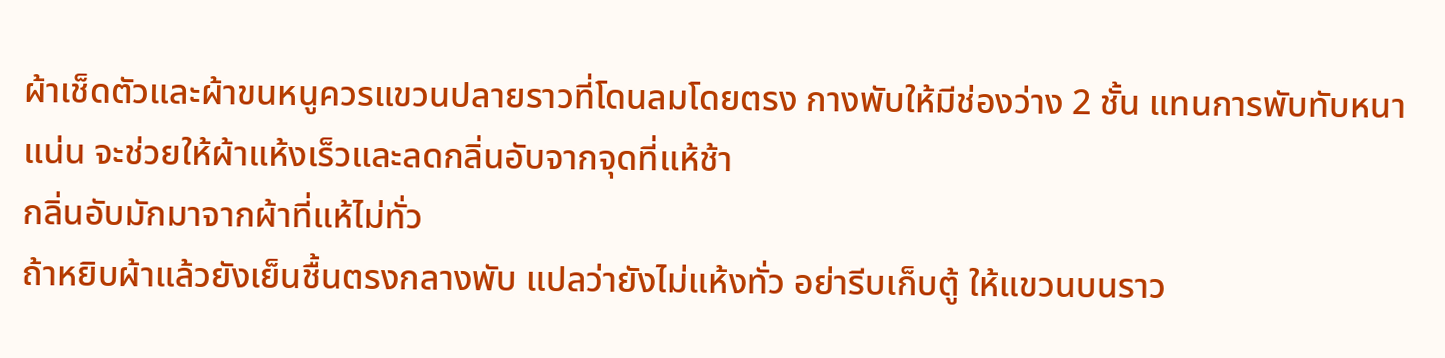ผ้าเช็ดตัวและผ้าขนหนูควรแขวนปลายราวที่โดนลมโดยตรง กางพับให้มีช่องว่าง 2 ชั้น แทนการพับทับหนาแน่น จะช่วยให้ผ้าแห้งเร็วและลดกลิ่นอับจากจุดที่แห้ช้า
กลิ่นอับมักมาจากผ้าที่แห้ไม่ทั่ว
ถ้าหยิบผ้าแล้วยังเย็นชื้นตรงกลางพับ แปลว่ายังไม่แห้งทั่ว อย่ารีบเก็บตู้ ให้แขวนบนราว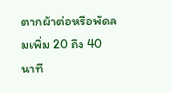ตากผ้าต่อหรือพัดลมเพิ่ม 20 ถึง 40 นาที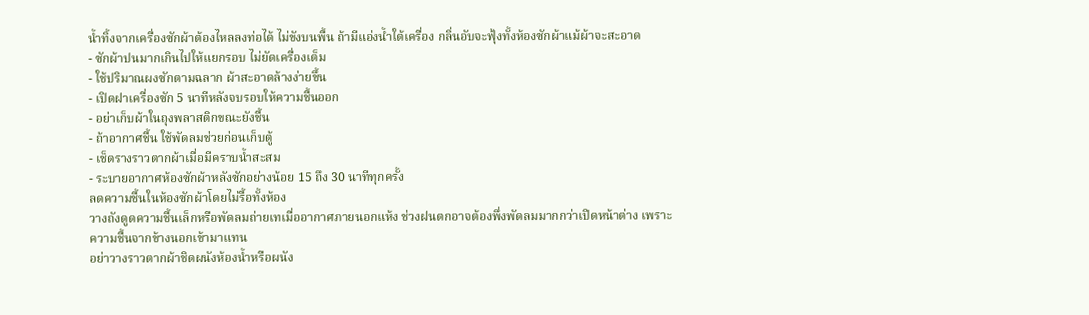น้ำทิ้งจากเครื่องซักผ้าต้องไหลลงท่อได้ ไม่ขังบนพื้น ถ้ามีแอ่งน้ำใต้เครื่อง กลิ่นอับจะฟุ้งทั้งห้องซักผ้าแม้ผ้าจะสะอาด
- ซักผ้าปนมากเกินไปให้แยกรอบ ไม่ยัดเครื่องเต็ม
- ใช้ปริมาณผงซักตามฉลาก ผ้าสะอาดล้างง่ายขึ้น
- เปิดฝาเครื่องซัก 5 นาทีหลังจบรอบให้ความชื้นออก
- อย่าเก็บผ้าในถุงพลาสติกขณะยังชื้น
- ถ้าอากาศชื้น ใช้พัดลมช่วยก่อนเก็บตู้
- เช็ดรางราวตากผ้าเมื่อมีคราบน้ำสะสม
- ระบายอากาศห้องซักผ้าหลังซักอย่างน้อย 15 ถึง 30 นาทีทุกครั้ง
ลดความชื้นในห้องซักผ้าโดยไม่รื้อทั้งห้อง
วางถังดูดความชื้นเล็กหรือพัดลมถ่ายเทเมื่ออากาศภายนอกแห้ง ช่วงฝนตกอาจต้องพึ่งพัดลมมากกว่าเปิดหน้าต่าง เพราะความชื้นจากข้างนอกเข้ามาแทน
อย่าวางราวตากผ้าชิดผนังห้องน้ำหรือผนัง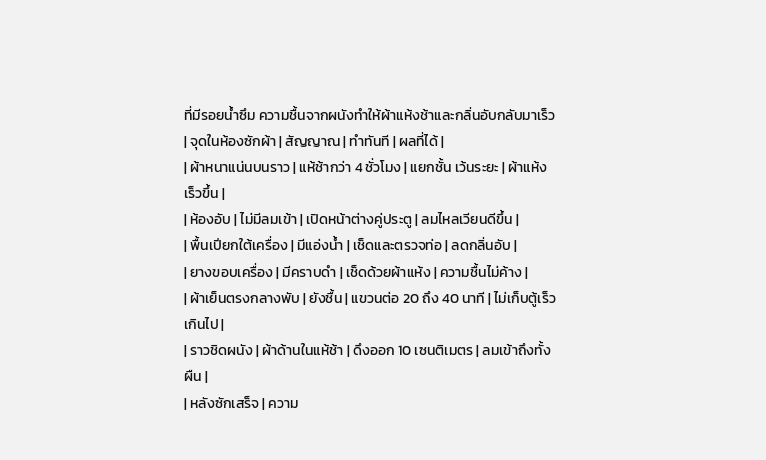ที่มีรอยน้ำซึม ความชื้นจากผนังทำให้ผ้าแห้งช้าและกลิ่นอับกลับมาเร็ว
| จุดในห้องซักผ้า | สัญญาณ | ทำทันที | ผลที่ได้ |
| ผ้าหนาแน่นบนราว | แห้ช้ากว่า 4 ชั่วโมง | แยกชั้น เว้นระยะ | ผ้าแห้งเร็วขึ้น |
| ห้องอับ | ไม่มีลมเข้า | เปิดหน้าต่างคู่ประตู | ลมไหลเวียนดีขึ้น |
| พื้นเปียกใต้เครื่อง | มีแอ่งน้ำ | เช็ดและตรวจท่อ | ลดกลิ่นอับ |
| ยางขอบเครื่อง | มีคราบดำ | เช็ดด้วยผ้าแห้ง | ความชื้นไม่ค้าง |
| ผ้าเย็นตรงกลางพับ | ยังชื้น | แขวนต่อ 20 ถึง 40 นาที | ไม่เก็บตู้เร็วเกินไป |
| ราวชิดผนัง | ผ้าด้านในแห้ช้า | ดึงออก 10 เซนติเมตร | ลมเข้าถึงทั้งผืน |
| หลังซักเสร็จ | ความ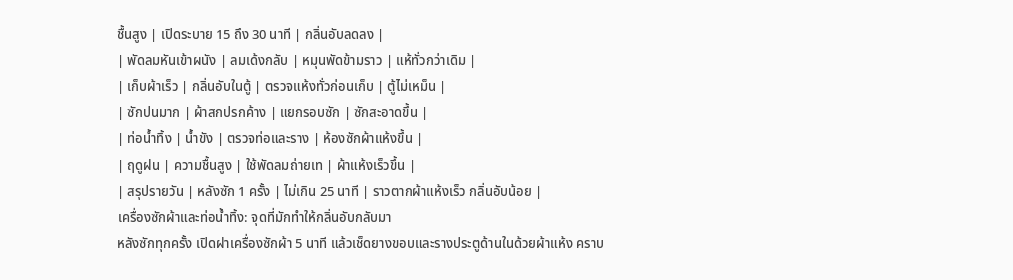ชื้นสูง | เปิดระบาย 15 ถึง 30 นาที | กลิ่นอับลดลง |
| พัดลมหันเข้าผนัง | ลมเด้งกลับ | หมุนพัดข้ามราว | แห้ทั่วกว่าเดิม |
| เก็บผ้าเร็ว | กลิ่นอับในตู้ | ตรวจแห้งทั่วก่อนเก็บ | ตู้ไม่เหม็น |
| ซักปนมาก | ผ้าสกปรกค้าง | แยกรอบซัก | ซักสะอาดขึ้น |
| ท่อน้ำทิ้ง | น้ำขัง | ตรวจท่อและราง | ห้องซักผ้าแห้งขึ้น |
| ฤดูฝน | ความชื้นสูง | ใช้พัดลมถ่ายเท | ผ้าแห้งเร็วขึ้น |
| สรุปรายวัน | หลังซัก 1 ครั้ง | ไม่เกิน 25 นาที | ราวตากผ้าแห้งเร็ว กลิ่นอับน้อย |
เครื่องซักผ้าและท่อน้ำทิ้ง: จุดที่มักทำให้กลิ่นอับกลับมา
หลังซักทุกครั้ง เปิดฝาเครื่องซักผ้า 5 นาที แล้วเช็ดยางขอบและรางประตูด้านในด้วยผ้าแห้ง คราบ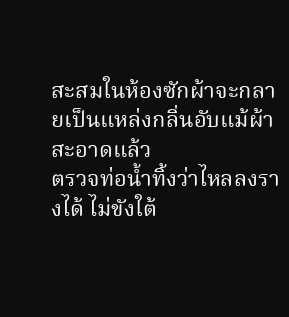สะสมในห้องซักผ้าจะกลายเป็นแหล่งกลิ่นอับแม้ผ้าสะอาดแล้ว
ตรวจท่อน้ำทิ้งว่าไหลลงรางได้ ไม่ขังใต้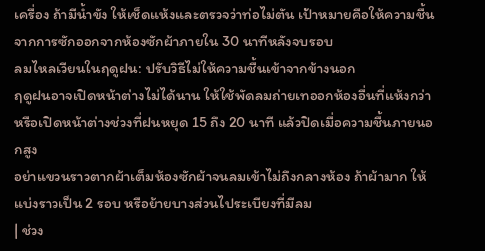เครื่อง ถ้ามีน้ำขัง ให้เช็ดแห้งและตรวจว่าท่อไม่ตัน เป้าหมายคือให้ความชื้นจากการซักออกจากห้องซักผ้าภายใน 30 นาทีหลังจบรอบ
ลมไหลเวียนในฤดูฝน: ปรับวิธีไม่ให้ความชื้นเข้าจากข้างนอก
ฤดูฝนอาจเปิดหน้าต่างไม่ได้นาน ให้ใช้พัดลมถ่ายเทออกห้องอื่นที่แห้งกว่า หรือเปิดหน้าต่างช่วงที่ฝนหยุด 15 ถึง 20 นาที แล้วปิดเมื่อความชื้นภายนอกสูง
อย่าแขวนราวตากผ้าเต็มห้องซักผ้าจนลมเข้าไม่ถึงกลางห้อง ถ้าผ้ามาก ให้แบ่งราวเป็น 2 รอบ หรือย้ายบางส่วนไประเบียงที่มีลม
| ช่วง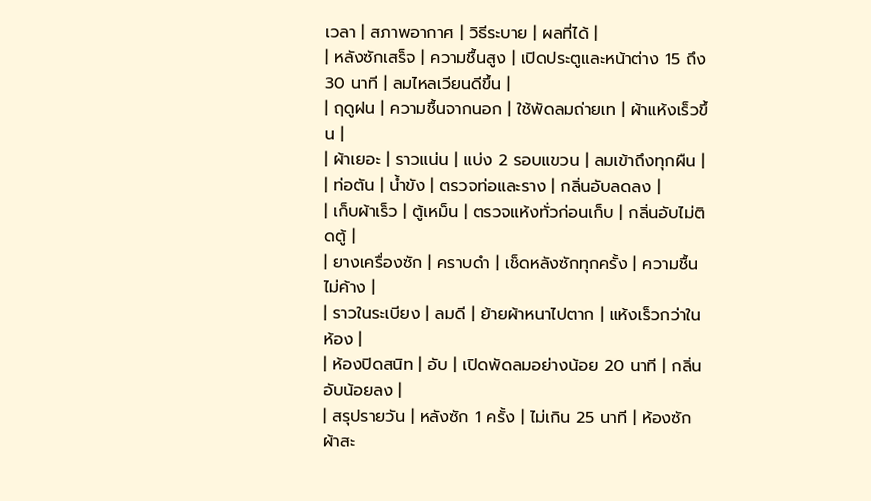เวลา | สภาพอากาศ | วิธีระบาย | ผลที่ได้ |
| หลังซักเสร็จ | ความชื้นสูง | เปิดประตูและหน้าต่าง 15 ถึง 30 นาที | ลมไหลเวียนดีขึ้น |
| ฤดูฝน | ความชื้นจากนอก | ใช้พัดลมถ่ายเท | ผ้าแห้งเร็วขึ้น |
| ผ้าเยอะ | ราวแน่น | แบ่ง 2 รอบแขวน | ลมเข้าถึงทุกผืน |
| ท่อตัน | น้ำขัง | ตรวจท่อและราง | กลิ่นอับลดลง |
| เก็บผ้าเร็ว | ตู้เหม็น | ตรวจแห้งทั่วก่อนเก็บ | กลิ่นอับไม่ติดตู้ |
| ยางเครื่องซัก | คราบดำ | เช็ดหลังซักทุกครั้ง | ความชื้นไม่ค้าง |
| ราวในระเบียง | ลมดี | ย้ายผ้าหนาไปตาก | แห้งเร็วกว่าในห้อง |
| ห้องปิดสนิท | อับ | เปิดพัดลมอย่างน้อย 20 นาที | กลิ่นอับน้อยลง |
| สรุปรายวัน | หลังซัก 1 ครั้ง | ไม่เกิน 25 นาที | ห้องซักผ้าสะ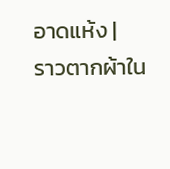อาดแห้ง |
ราวตากผ้าใน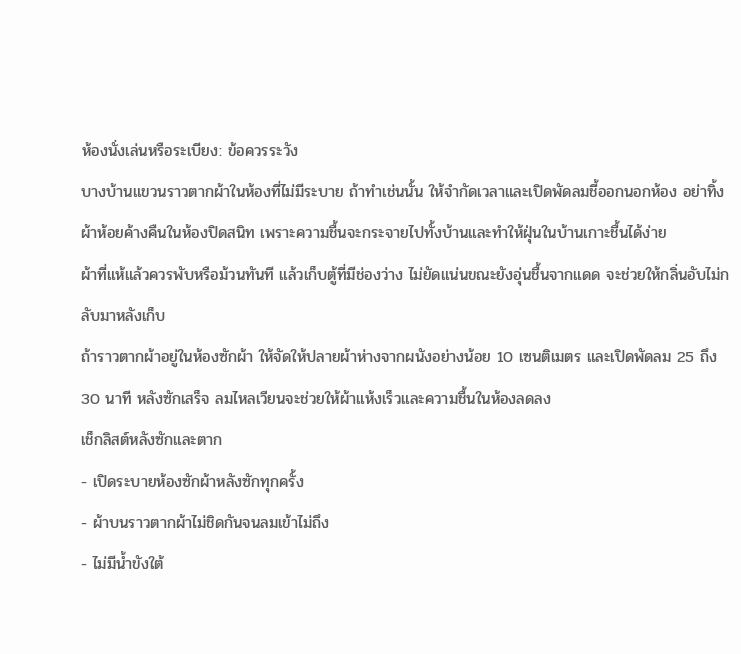ห้องนั่งเล่นหรือระเบียง: ข้อควรระวัง
บางบ้านแขวนราวตากผ้าในห้องที่ไม่มีระบาย ถ้าทำเช่นนั้น ให้จำกัดเวลาและเปิดพัดลมชี้ออกนอกห้อง อย่าทิ้งผ้าห้อยค้างคืนในห้องปิดสนิท เพราะความชื้นจะกระจายไปทั้งบ้านและทำให้ฝุ่นในบ้านเกาะชื้นได้ง่าย
ผ้าที่แห้แล้วควรพับหรือม้วนทันที แล้วเก็บตู้ที่มีช่องว่าง ไม่ยัดแน่นขณะยังอุ่นชื้นจากแดด จะช่วยให้กลิ่นอับไม่กลับมาหลังเก็บ
ถ้าราวตากผ้าอยู่ในห้องซักผ้า ให้จัดให้ปลายผ้าห่างจากผนังอย่างน้อย 10 เซนติเมตร และเปิดพัดลม 25 ถึง 30 นาที หลังซักเสร็จ ลมไหลเวียนจะช่วยให้ผ้าแห้งเร็วและความชื้นในห้องลดลง
เช็กลิสต์หลังซักและตาก
- เปิดระบายห้องซักผ้าหลังซักทุกครั้ง
- ผ้าบนราวตากผ้าไม่ชิดกันจนลมเข้าไม่ถึง
- ไม่มีน้ำขังใต้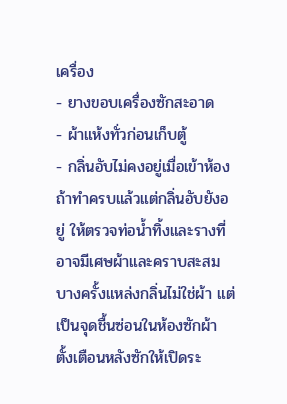เครื่อง
- ยางขอบเครื่องซักสะอาด
- ผ้าแห้งทั่วก่อนเก็บตู้
- กลิ่นอับไม่คงอยู่เมื่อเข้าห้อง
ถ้าทำครบแล้วแต่กลิ่นอับยังอยู่ ให้ตรวจท่อน้ำทิ้งและรางที่อาจมีเศษผ้าและคราบสะสม บางครั้งแหล่งกลิ่นไม่ใช่ผ้า แต่เป็นจุดชื้นซ่อนในห้องซักผ้า
ตั้งเตือนหลังซักให้เปิดระ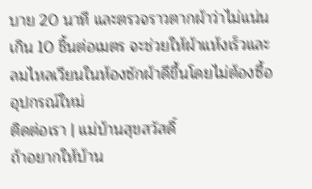บาย 20 นาที และตรวจราวตากผ้าว่าไม่แน่นเกิน 10 ชิ้นต่อเมตร จะช่วยให้ผ้าแห้งเร็วและลมไหลเวียนในห้องซักผ้าดีขึ้นโดยไม่ต้องซื้ออุปกรณ์ใหม่
ติดต่อเรา | แม่บ้านสุขสวัสดิ์
ถ้าอยากให้บ้าน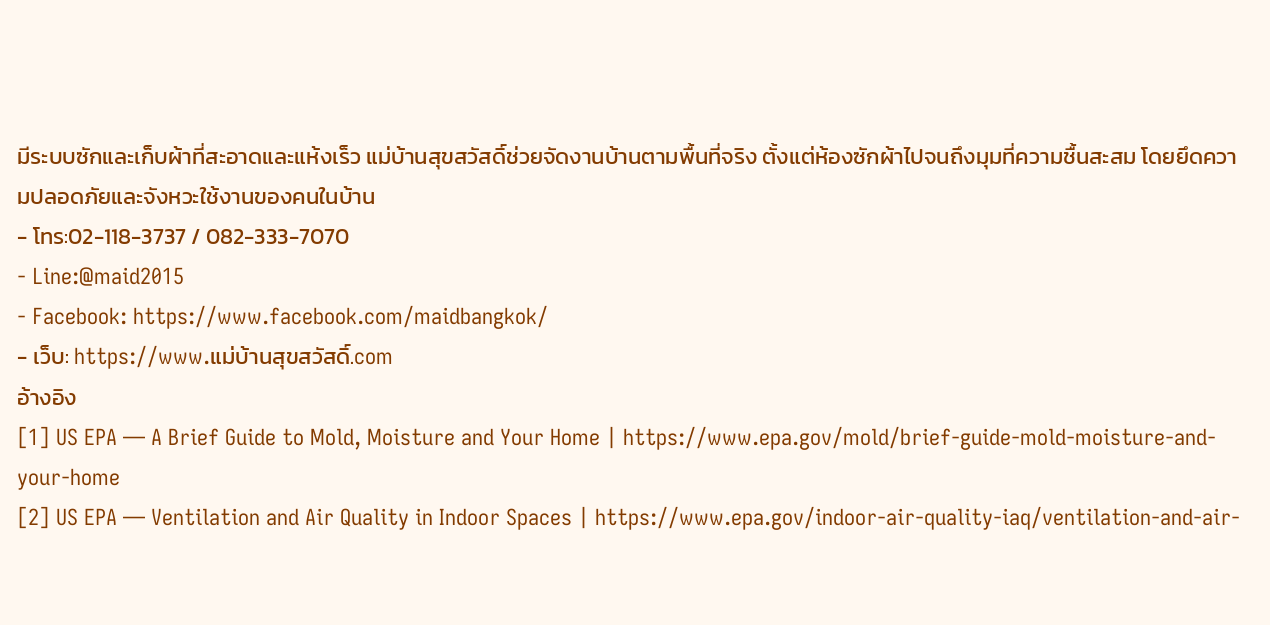มีระบบซักและเก็บผ้าที่สะอาดและแห้งเร็ว แม่บ้านสุขสวัสดิ์ช่วยจัดงานบ้านตามพื้นที่จริง ตั้งแต่ห้องซักผ้าไปจนถึงมุมที่ความชื้นสะสม โดยยึดความปลอดภัยและจังหวะใช้งานของคนในบ้าน
- โทร:02-118-3737 / 082-333-7070
- Line:@maid2015
- Facebook: https://www.facebook.com/maidbangkok/
- เว็บ: https://www.แม่บ้านสุขสวัสดิ์.com
อ้างอิง
[1] US EPA — A Brief Guide to Mold, Moisture and Your Home | https://www.epa.gov/mold/brief-guide-mold-moisture-and-your-home
[2] US EPA — Ventilation and Air Quality in Indoor Spaces | https://www.epa.gov/indoor-air-quality-iaq/ventilation-and-air-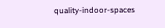quality-indoor-spaces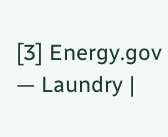[3] Energy.gov — Laundry |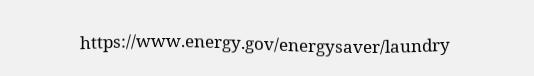https://www.energy.gov/energysaver/laundry